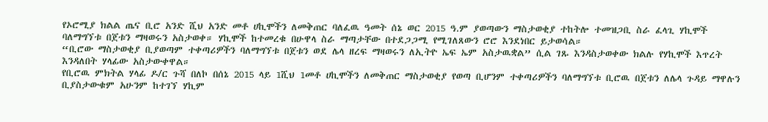የኦሮሚያ ክልል ጤና ቢሮ አንድ ሺህ አንድ መቶ ሀኪሞችን ለመቅጠር ባለፈዉ ዓመት ሰኔ ወር 2015 ዓ.ም ያወጣውን ማስታወቂያ ተከትሎ ተመዝጋቢ ስራ ፈላጊ ሃኪሞች ባለማግኘቱ በጀቱን ማዛወሩን አስታወቀ። ሃኪሞች ከተመረቁ በሁዋላ ስራ ማጣታቸው በተደጋጋሚ የሚገለጸውን ሮሮ እንደነበር ይታወሳል።
“ቢሮው ማስታወቂያ ቢያወጣም ተቀጣሪዎችን ባለማግኘቱ በጀቱን ወደ ሌላ ዘረፍ ማዛወሩን ለኢትዮ ኤፍ ኤም አስታዉቋል” ሲል ገጹ እንዳስታወቀው ክልሉ የሃኪሞች እጥረት እንዳለበት ሃላፊው አስታውቀዋል።
የቢሮዉ ምክትል ሃላፊ ዶ/ር ጉሻ በለኮ በሰኔ 2015 ላይ 1ሺህ 1መቶ ሀኪሞችን ለመቅጠር ማስታወቂያ የወጣ ቢሆንም ተቀጣሪዎችን ባለማግኘቱ ቢሮዉ በጀቱን ለሌላ ጉዳይ ማዋሉን ቢያስታውቁም አሁንም ከተገኘ ሃኪም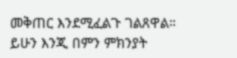መቅጠር እንደሚፈልጉ ገልጸዋል። ይሁን እንጂ በምን ምክንያት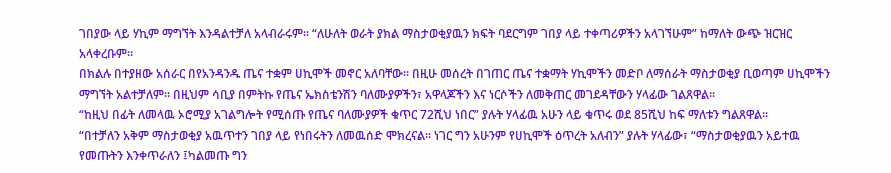ገበያው ላይ ሃኪም ማግኘት እንዳልተቻለ አላብራሩም። “ለሁለት ወራት ያክል ማስታወቂያዉን ክፍት ባደርግም ገበያ ላይ ተቀጣሪዎችን አላገኘሁም” ከማለት ውጭ ዝርዝር አላቀረቡም።
በክልሉ በተያዘው አሰራር በየአንዳንዱ ጤና ተቋም ሀኪሞች መኖር አለባቸው። በዚሁ መሰረት በገጠር ጤና ተቋማት ሃኪሞችን መድቦ ለማሰራት ማስታወቂያ ቢወጣም ሀኪሞችን ማግኘት አልተቻለም። በዚህም ሳቢያ በምትኩ የጤና ኤክስቴንሽን ባለሙያዎችን፣ አዋላጆችን እና ነርሶችን ለመቅጠር መገደዳቸውን ሃላፊው ገልጸዋል፡፡
“ከዚህ በፊት ለመላዉ ኦሮሚያ አገልግሎት የሚሰጡ የጤና ባለሙያዎች ቁጥር 72ሺህ ነበር” ያሉት ሃላፊዉ አሁን ላይ ቁጥሩ ወደ 85ሺህ ከፍ ማለቱን ግልጸዋል፡፡
“በተቻለን አቅም ማስታወቂያ አዉጥተን ገበያ ላይ የነበሩትን ለመዉሰድ ሞክረናል። ነገር ግን አሁንም የሀኪሞች ዕጥረት አለብን” ያሉት ሃላፊው፣ “ማስታወቂያዉን አይተዉ የመጡትን እንቀጥራለን ፤ካልመጡ ግን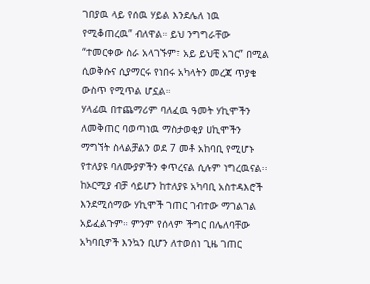ገበያዉ ላይ የሰዉ ሃይል እንደሌለ ነዉ የሚቆጠረዉ” ብለዋል። ይህ ንግግራቸው “ተመርቀው ስራ አላገኙም፣ አይ ይህቺ አገር” በሚል ሲወቅሱና ሲያማርሩ የነበሩ አካላትን መረጃ ጥያቄ ውስጥ የሚጥል ሆኗል።
ሃላፊዉ በተጨማሪም ባለፈዉ ዓመት ሃኪሞችን ለመቅጠር ባወጣነዉ ማስታወቂያ ሀኪሞችን ማግኘት ስላልቻልን ወደ 7 መቶ አከባቢ የሚሆኑ የተለያዩ ባለሙያዎችን ቀጥረናል ሲሉም ነግረዉናል፡፡
ከኦርሚያ ብቻ ሳይሆን ከተለያዩ አካባቢ አስተዳእሮች እንደሚሰማው ሃኪሞች ገጠር ገብተው ማገልገል አይፈልጉም። ምንም የሰላም ችግር በሌለባቸው አካባቢዎች እንኳን ቢሆን ለተወሰነ ጊዜ ገጠር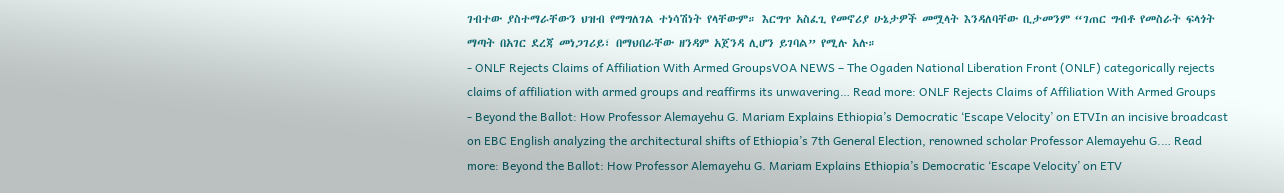ገብተው ያስተማራቸውን ህዝብ የማግለገል ተነሳሽነት የላቸውም። እርግጥ አስፈጊ የመኖሪያ ሁኔታዎች መሟላት እንዳለባቸው ቢታመንም “ገጠር ግብቶ የመስራት ፍላጎት ማጣት በአገር ደረጃ መነጋገሪይ፣ በማህበራቸው ዘንዳም አጀንዳ ሊሆን ይገባል” የሚሉ አሉ።
- ONLF Rejects Claims of Affiliation With Armed GroupsVOA NEWS – The Ogaden National Liberation Front (ONLF) categorically rejects claims of affiliation with armed groups and reaffirms its unwavering… Read more: ONLF Rejects Claims of Affiliation With Armed Groups
- Beyond the Ballot: How Professor Alemayehu G. Mariam Explains Ethiopia’s Democratic ‘Escape Velocity’ on ETVIn an incisive broadcast on EBC English analyzing the architectural shifts of Ethiopia’s 7th General Election, renowned scholar Professor Alemayehu G.… Read more: Beyond the Ballot: How Professor Alemayehu G. Mariam Explains Ethiopia’s Democratic ‘Escape Velocity’ on ETV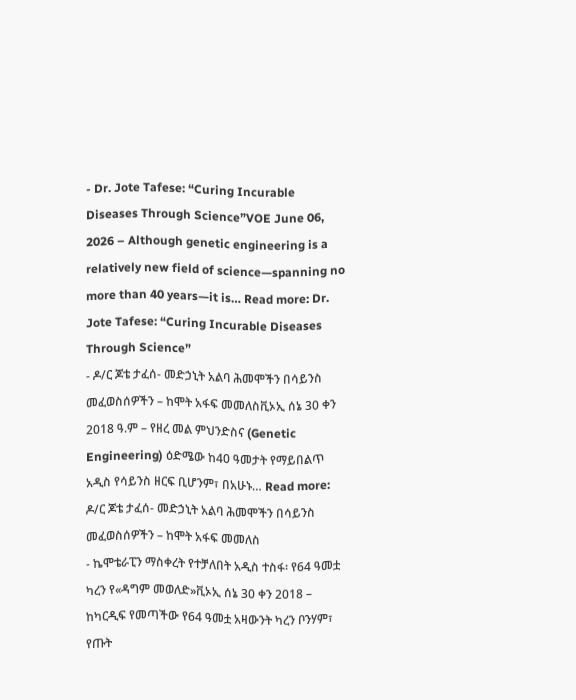- Dr. Jote Tafese: “Curing Incurable Diseases Through Science”VOE June 06, 2026 – Although genetic engineering is a relatively new field of science—spanning no more than 40 years—it is… Read more: Dr. Jote Tafese: “Curing Incurable Diseases Through Science”
- ዶ/ር ጆቴ ታፈሰ- መድኃኒት አልባ ሕመሞችን በሳይንስ መፈወስሰዎችን – ከሞት አፋፍ መመለስቪኦኢ ሰኔ 30 ቀን 2018 ዓ.ም – የዘረ መል ምህንድስና (Genetic Engineering) ዕድሜው ከ40 ዓመታት የማይበልጥ አዲስ የሳይንስ ዘርፍ ቢሆንም፣ በአሁኑ… Read more: ዶ/ር ጆቴ ታፈሰ- መድኃኒት አልባ ሕመሞችን በሳይንስ መፈወስሰዎችን – ከሞት አፋፍ መመለስ
- ኬሞቴራፒን ማስቀረት የተቻለበት አዲስ ተስፋ፡ የ64 ዓመቷ ካረን የ«ዳግም መወለድ»ቪኦኢ ሰኔ 30 ቀን 2018 – ከካርዲፍ የመጣችው የ64 ዓመቷ አዛውንት ካረን ቦንሃም፣ የጡት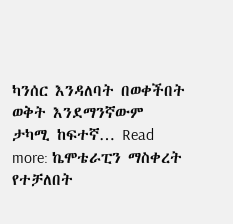ካንሰር እንዳለባት በወቀችበት ወቅት እንደማንኛውም ታካሚ ከፍተኛ… Read more: ኬሞቴራፒን ማስቀረት የተቻለበት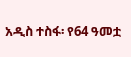አዲስ ተስፋ፡ የ64 ዓመቷ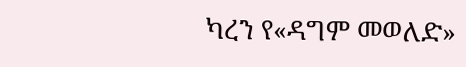ካረን የ«ዳግም መወለድ»